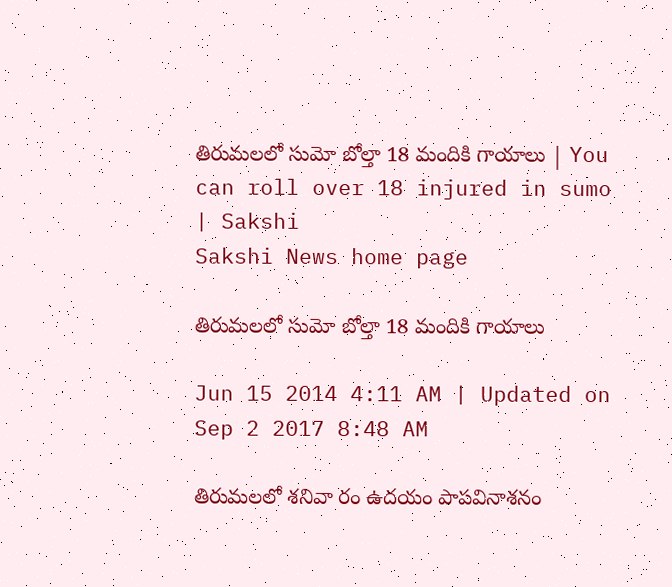తిరుమలలో సుమో బోల్తా 18 మందికి గాయాలు | You can roll over 18 injured in sumo | Sakshi
Sakshi News home page

తిరుమలలో సుమో బోల్తా 18 మందికి గాయాలు

Jun 15 2014 4:11 AM | Updated on Sep 2 2017 8:48 AM

తిరుమలలో శనివా రం ఉదయం పాపవినాశనం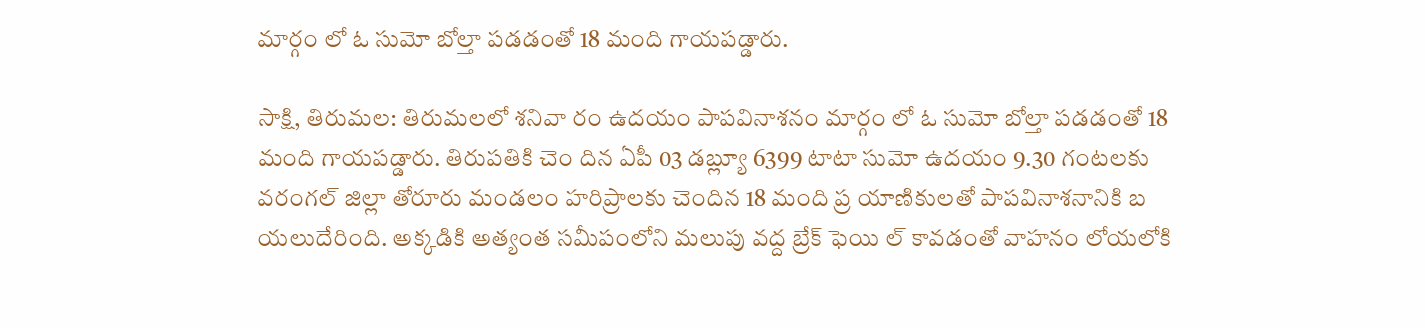మార్గం లో ఓ సుమో బోల్తా పడడంతో 18 మంది గాయపడ్డారు.

సాక్షి, తిరుమల: తిరుమలలో శనివా రం ఉదయం పాపవినాశనం మార్గం లో ఓ సుమో బోల్తా పడడంతో 18 మంది గాయపడ్డారు. తిరుపతికి చెం దిన ఏపీ 03 డబ్ల్యూ 6399 టాటా సుమో ఉదయం 9.30 గంటలకు వరంగల్ జిల్లా తోరూరు మండలం హరిప్రాలకు చెందిన 18 మంది ప్ర యాణికులతో పాపవినాశనానికి బ యలుదేరింది. అక్కడికి అత్యంత సమీపంలోని మలుపు వద్ద బ్రేక్ ఫెయి ల్ కావడంతో వాహనం లోయలోకి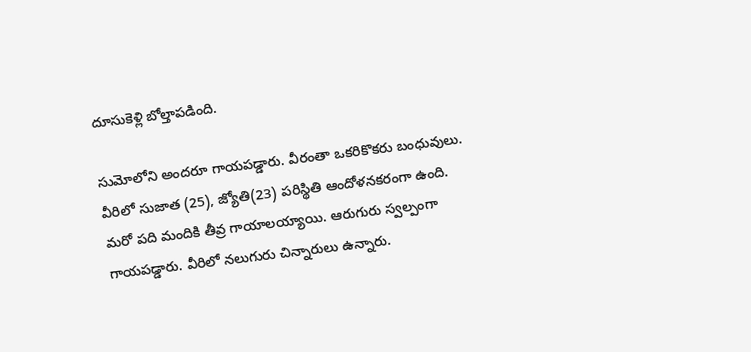దూసుకెళ్లి బోల్తాపడింది.

సుమోలోని అందరూ గాయపడ్డారు. వీరంతా ఒకరికొకరు బంధువులు. వీరిలో సుజాత (25), జ్యోతి(23) పరిస్థితి ఆందోళనకరంగా ఉంది. మరో పది మందికి తీవ్ర గాయాలయ్యాయి. ఆరుగురు స్వల్పంగా గాయపడ్డారు. వీరిలో నలుగురు చిన్నారులు ఉన్నారు.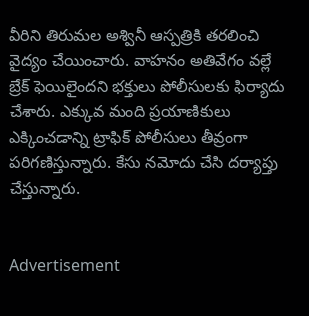వీరిని తిరుమల అశ్వినీ ఆస్పత్రికి తరలించి వైద్యం చేయించారు. వాహనం అతివేగం వల్లే బ్రేక్ ఫెయిలైందని భక్తులు పోలీసులకు ఫిర్యాదు చేశారు. ఎక్కువ మంది ప్రయాణికులు ఎక్కించడాన్ని ట్రాఫిక్ పోలీసులు తీవ్రంగా పరిగణిస్తున్నారు. కేసు నమోదు చేసి దర్యాప్తు చేస్తున్నారు.


Advertisement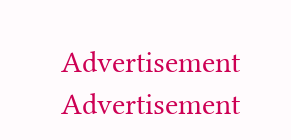Advertisement
Advertisement